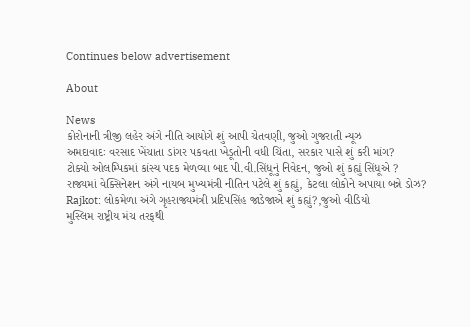Continues below advertisement

About

News
કોરોનાની ત્રીજી લહેર અંગે નીતિ આયોગે શું આપી ચેતવણી, જુઓ ગુજરાતી ન્યૂઝ
અમદાવાદઃ વરસાદ ખેંચાતા ડાંગર પકવતા ખેડૂતોની વધી ચિંતા, સરકાર પાસે શું કરી માંગ?
ટોક્યો ઓલમ્પિકમાં કાંસ્ય પદક મેળવ્યા બાદ પી.વી.સિંધૂનું નિવેદન, જુઓ શું કહ્યું સિંધૂએ ?
રાજ્યમાં વેક્સિનેશન અંગે નાયબ મુખ્યમંત્રી નીતિન પટેલે શું કહ્યું, કેટલા લોકોને અપાયા બન્ને ડોઝ?
Rajkot: લોકમેળા અંગે ગૃહરાજ્યમંત્રી પ્રદિપસિંહ જાડેજાએ શું કહ્યું?,જુઓ વીડિયો
મુસ્લિમ રાષ્ટ્રીય મંચ તરફથી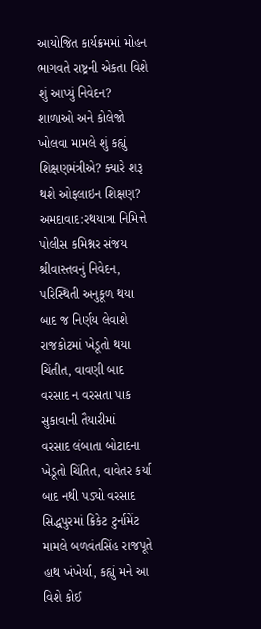આયોજિત કાર્યક્રમમાં મોહન ભાગવતે રાષ્ટ્રની એકતા વિશે શું આપ્યું નિવેદન?
શાળાઓ અને કોલેજો ખોલવા મામલે શું કહ્યું શિક્ષણમંત્રીએ? ક્યારે શરૂ થશે ઓફલાઇન શિક્ષણ?
અમદાવાદ:રથયાત્રા નિમિત્તે પોલીસ કમિશ્નર સંજય શ્રીવાસ્તવનું નિવેદન, પરિસ્થિતી અનુકૂળ થયા બાદ જ નિર્ણય લેવાશે
રાજકોટમાં ખેડૂતો થયા ચિંતીત, વાવણી બાદ વરસાદ ન વરસતા પાક સુકાવાની તૈયારીમાં
વરસાદ લંબાતા બોટાદના ખેડૂતો ચિંતિત, વાવેતર કર્યા બાદ નથી પડ્યો વરસાદ
સિદ્ધપુરમાં ક્રિકેટ ટુર્નામેંટ મામલે બળવંતસિંહ રાજપૂતે હાથ ખંખેર્યા, કહ્યું મને આ વિશે કોઈ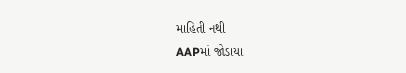માહિતી નથી
AAPમાં જોડાયા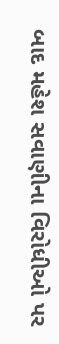બાદ મહેશ સવાણીના વિરોધીઓ પર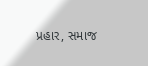પ્રહાર, સમાજ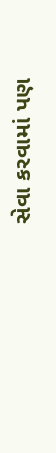સેવા કરવામાં પણ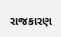રાજકારણ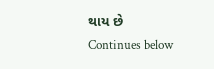થાય છે
Continues below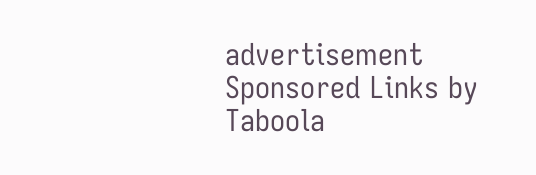advertisement
Sponsored Links by Taboola